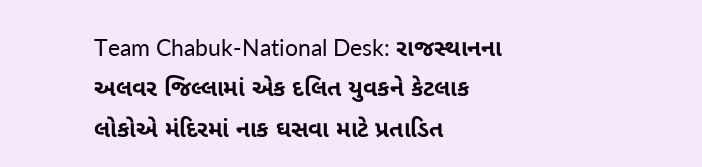Team Chabuk-National Desk: રાજસ્થાનના અલવર જિલ્લામાં એક દલિત યુવકને કેટલાક લોકોએ મંદિરમાં નાક ઘસવા માટે પ્રતાડિત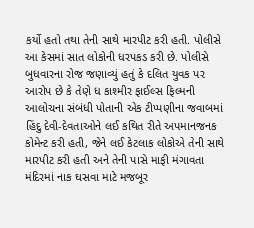કર્યો હતો તથા તેની સાથે મારપીટ કરી હતી. પોલીસે આ કેસમાં સાત લોકોની ધરપકડ કરી છે. પોલીસે બુધવારના રોજ જણાવ્યું હતું કે દલિત યુવક પર આરોપ છે કે તેણે ધ કાશ્મીર ફાઈલ્સ ફિલ્મની આલોચના સંબંધી પોતાની એક ટીપ્પણીના જવાબમાં હિંદુ દેવી-દેવતાઓને લઈ કથિત રીતે અપમાનજનક કોમેન્ટ કરી હતી, જેને લઈ કેટલાક લોકોએ તેની સાથે મારપીટ કરી હતી અને તેની પાસે માફી મંગાવતા મંદિરમાં નાક ઘસવા માટે મજબૂર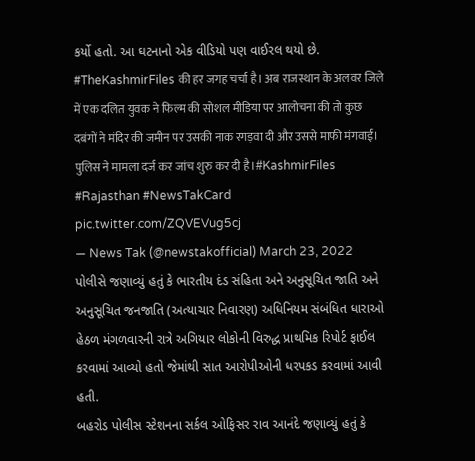કર્યો હતો. આ ઘટનાનો એક વીડિયો પણ વાઈરલ થયો છે.
#TheKashmirFiles की हर जगह चर्चा है। अब राजस्थान के अलवर जिले में एक दलित युवक ने फिल्म की सोशल मीडिया पर आलोचना की तो कुछ दबंगों ने मंदिर की जमीन पर उसकी नाक रगड़वा दी और उससे माफी मंगवाई। पुलिस ने मामला दर्ज कर जांच शुरु कर दी है।#KashmirFiles #Rajasthan #NewsTakCard pic.twitter.com/ZQVEVug5cj
— News Tak (@newstakofficial) March 23, 2022
પોલીસે જણાવ્યું હતું કે ભારતીય દંડ સંહિતા અને અનુસૂચિત જાતિ અને અનુસૂચિત જનજાતિ (અત્યાચાર નિવારણ) અધિનિયમ સંબંધિત ધારાઓ હેઠળ મંગળવારની રાત્રે અગિયાર લોકોની વિરુદ્ધ પ્રાથમિક રિપોર્ટ ફાઈલ કરવામાં આવ્યો હતો જેમાંથી સાત આરોપીઓની ધરપકડ કરવામાં આવી હતી.
બહરોડ પોલીસ સ્ટેશનના સર્કલ ઓફિસર રાવ આનંદે જણાવ્યું હતું કે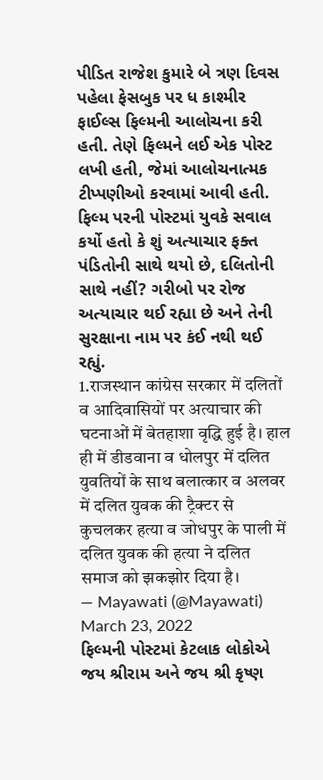પીડિત રાજેશ કુમારે બે ત્રણ દિવસ પહેલા ફેસબુક પર ધ કાશ્મીર ફાઈલ્સ ફિલ્મની આલોચના કરી હતી. તેણે ફિલ્મને લઈ એક પોસ્ટ લખી હતી, જેમાં આલોચનાત્મક ટીપ્પણીઓ કરવામાં આવી હતી. ફિલ્મ પરની પોસ્ટમાં યુવકે સવાલ કર્યો હતો કે શું અત્યાચાર ફક્ત પંડિતોની સાથે થયો છે, દલિતોની સાથે નહીં? ગરીબો પર રોજ અત્યાચાર થઈ રહ્યા છે અને તેની સુરક્ષાના નામ પર કંઈ નથી થઈ રહ્યું.
1.राजस्थान कांग्रेस सरकार में दलितों व आदिवासियों पर अत्याचार की घटनाओं में बेतहाशा वृद्धि हुई है। हाल ही में डीडवाना व धोलपुर में दलित युवतियों के साथ बलात्कार व अलवर में दलित युवक की ट्रैक्टर से कुचलकर हत्या व जोधपुर के पाली में दलित युवक की हत्या ने दलित समाज को झकझोर दिया है।
— Mayawati (@Mayawati) March 23, 2022
ફિલ્મની પોસ્ટમાં કેટલાક લોકોએ જય શ્રીરામ અને જય શ્રી કૃષ્ણ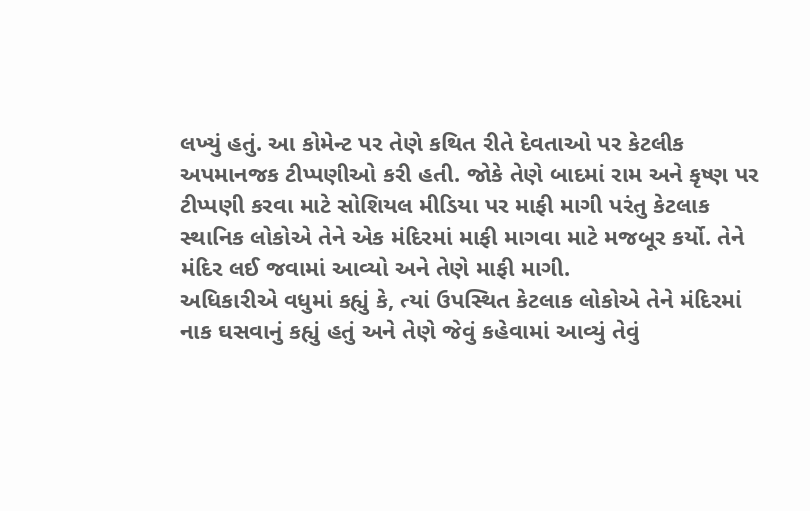લખ્યું હતું. આ કોમેન્ટ પર તેણે કથિત રીતે દેવતાઓ પર કેટલીક અપમાનજક ટીપ્પણીઓ કરી હતી. જોકે તેણે બાદમાં રામ અને કૃષ્ણ પર ટીપ્પણી કરવા માટે સોશિયલ મીડિયા પર માફી માગી પરંતુ કેટલાક સ્થાનિક લોકોએ તેને એક મંદિરમાં માફી માગવા માટે મજબૂર કર્યો. તેને મંદિર લઈ જવામાં આવ્યો અને તેણે માફી માગી.
અધિકારીએ વધુમાં કહ્યું કે, ત્યાં ઉપસ્થિત કેટલાક લોકોએ તેને મંદિરમાં નાક ઘસવાનું કહ્યું હતું અને તેણે જેવું કહેવામાં આવ્યું તેવું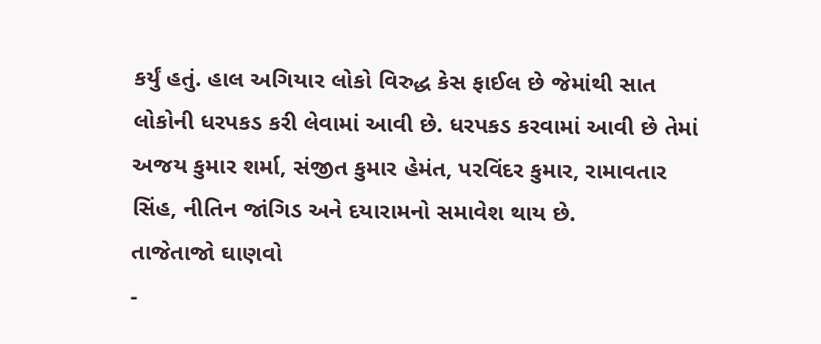કર્યું હતું. હાલ અગિયાર લોકો વિરુદ્ધ કેસ ફાઈલ છે જેમાંથી સાત લોકોની ધરપકડ કરી લેવામાં આવી છે. ધરપકડ કરવામાં આવી છે તેમાં અજય કુમાર શર્મા, સંજીત કુમાર હેમંત, પરવિંદર કુમાર, રામાવતાર સિંહ, નીતિન જાંગિડ અને દયારામનો સમાવેશ થાય છે.
તાજેતાજો ઘાણવો
-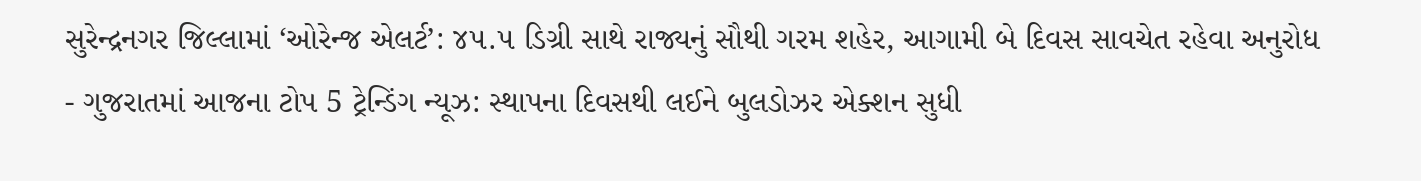સુરેન્દ્રનગર જિલ્લામાં ‘ઓરેન્જ એલર્ટ’: ૪૫.૫ ડિગ્રી સાથે રાજ્યનું સૌથી ગરમ શહેર, આગામી બે દિવસ સાવચેત રહેવા અનુરોધ
- ગુજરાતમાં આજના ટોપ 5 ટ્રેન્ડિંગ ન્યૂઝ: સ્થાપના દિવસથી લઈને બુલડોઝર એક્શન સુધી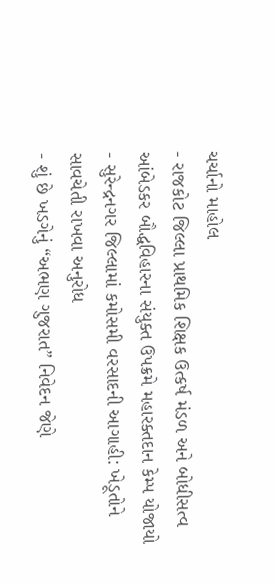ચર્ચાનો માહોલ
- રાજકોટ જિલ્લા પ્રાથમિક શિક્ષક ઉત્કર્ષ મંડળ અને બોધીસત્વ આંબેડકર બૌદ્ધવિહારના સંયુક્ત ઉપક્રમે મહારક્તદાન કેમ્પ યોજાયો
- સુરેન્દ્રનગર જિલ્લામાં કમોસમી વરસાદની આગાહી: ખેડૂતોને સાવચેતી રાખવા અનુરોધ
- શું છે ખડગેનું “અભણ ગુજરાત” નિવેદન જેણે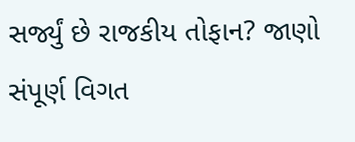સર્જ્યું છે રાજકીય તોફાન? જાણો સંપૂર્ણ વિગત